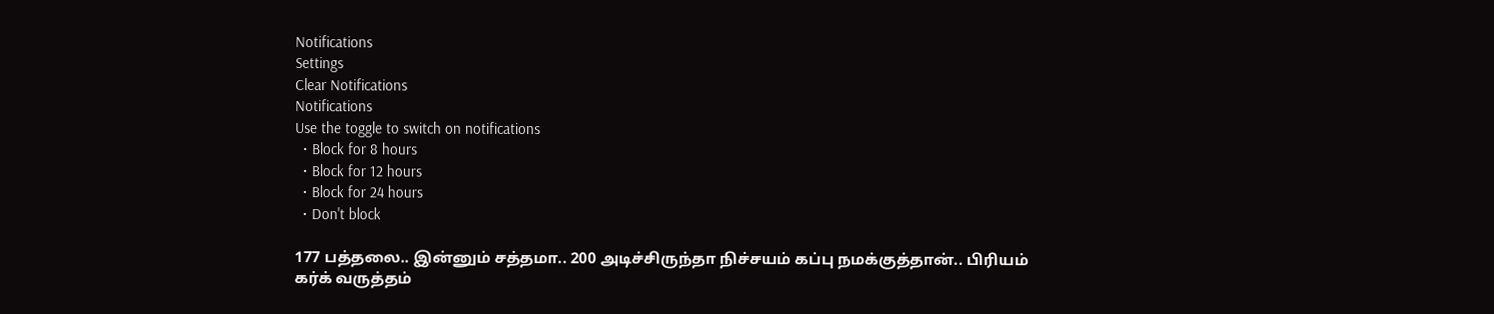Notifications
Settings
Clear Notifications
Notifications
Use the toggle to switch on notifications
  • Block for 8 hours
  • Block for 12 hours
  • Block for 24 hours
  • Don't block

177 பத்தலை.. இன்னும் சத்தமா.. 200 அடிச்சிருந்தா நிச்சயம் கப்பு நமக்குத்தான்.. பிரியம் கர்க் வருத்தம்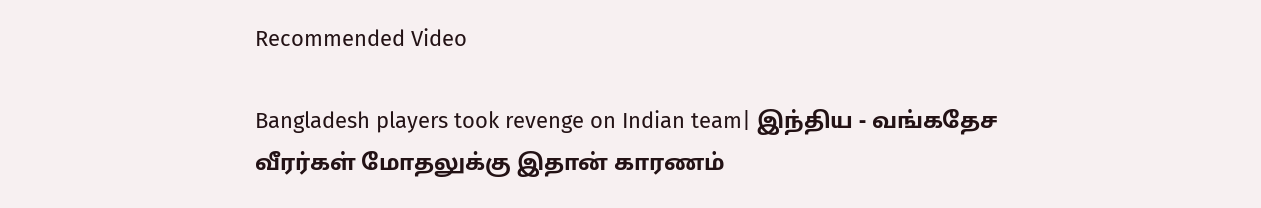Recommended Video

Bangladesh players took revenge on Indian team| இந்திய - வங்கதேச வீரர்கள் மோதலுக்கு இதான் காரணம்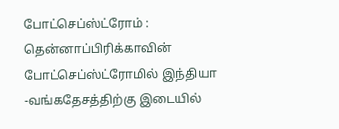போட்செப்ஸ்ட்ரோம் : தென்னாப்பிரிக்காவின் போட்செப்ஸ்ட்ரோமில் இந்தியா -வங்கதேசத்திற்கு இடையில்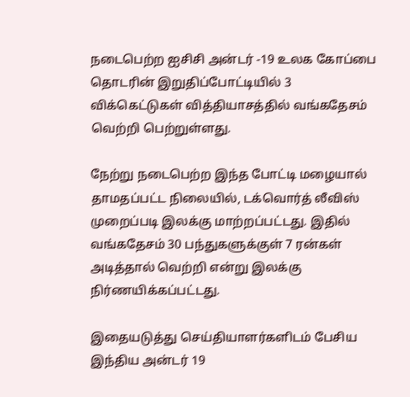நடைபெற்ற ஐசிசி அன்டர் -19 உலக கோப்பை தொடரின் இறுதிப்போட்டியில் 3 விக்கெட்டுகள் வித்தியாசத்தில் வங்கதேசம் வெற்றி பெற்றுள்ளது.

நேற்று நடைபெற்ற இந்த போட்டி மழையால் தாமதப்பட்ட நிலையில், டக்வொர்த் லீவிஸ் முறைப்படி இலக்கு மாற்றப்பட்டது. இதில் வங்கதேசம் 30 பந்துகளுக்குள் 7 ரன்கள் அடித்தால் வெற்றி என்று இலக்கு நிர்ணயிக்கப்பட்டது.

இதையடுத்து செய்தியாளர்களிடம் பேசிய இந்திய அன்டர் 19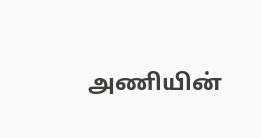அணியின்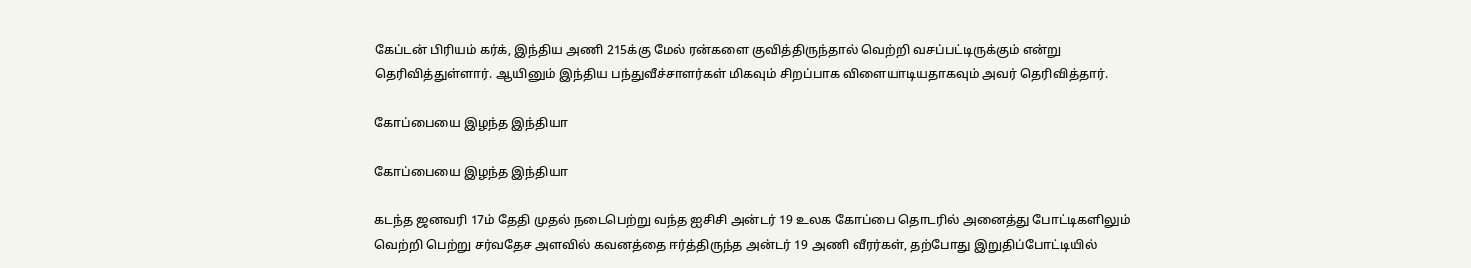கேப்டன் பிரியம் கர்க், இந்திய அணி 215க்கு மேல் ரன்களை குவித்திருந்தால் வெற்றி வசப்பட்டிருக்கும் என்று தெரிவித்துள்ளார். ஆயினும் இந்திய பந்துவீச்சாளர்கள் மிகவும் சிறப்பாக விளையாடியதாகவும் அவர் தெரிவித்தார்.

கோப்பையை இழந்த இந்தியா

கோப்பையை இழந்த இந்தியா

கடந்த ஜனவரி 17ம் தேதி முதல் நடைபெற்று வந்த ஐசிசி அன்டர் 19 உலக கோப்பை தொடரில் அனைத்து போட்டிகளிலும் வெற்றி பெற்று சர்வதேச அளவில் கவனத்தை ஈர்த்திருந்த அன்டர் 19 அணி வீரர்கள், தற்போது இறுதிப்போட்டியில்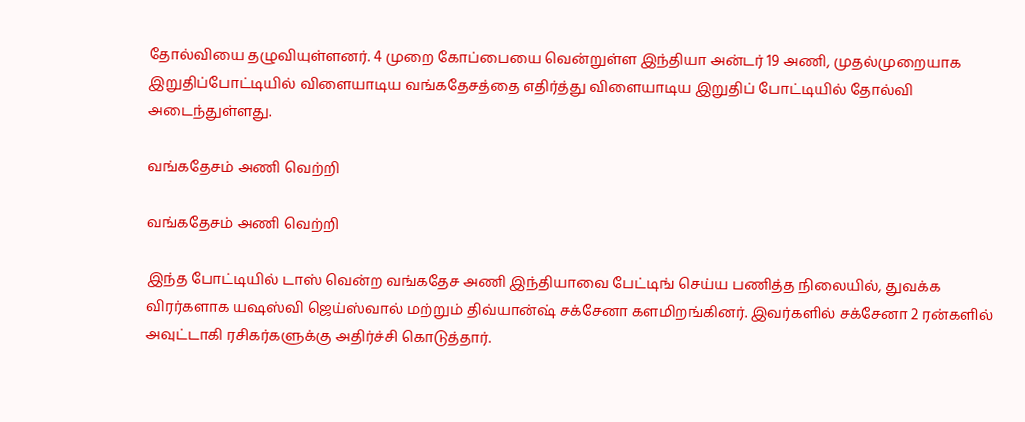தோல்வியை தழுவியுள்ளனர். 4 முறை கோப்பையை வென்றுள்ள இந்தியா அன்டர் 19 அணி, முதல்முறையாக இறுதிப்போட்டியில் விளையாடிய வங்கதேசத்தை எதிர்த்து விளையாடிய இறுதிப் போட்டியில் தோல்வி அடைந்துள்ளது.

வங்கதேசம் அணி வெற்றி

வங்கதேசம் அணி வெற்றி

இந்த போட்டியில் டாஸ் வென்ற வங்கதேச அணி இந்தியாவை பேட்டிங் செய்ய பணித்த நிலையில், துவக்க விரர்களாக யஷஸ்வி ஜெய்ஸ்வால் மற்றும் திவ்யான்ஷ் சக்சேனா களமிறங்கினர். இவர்களில் சக்சேனா 2 ரன்களில் அவுட்டாகி ரசிகர்களுக்கு அதிர்ச்சி கொடுத்தார்.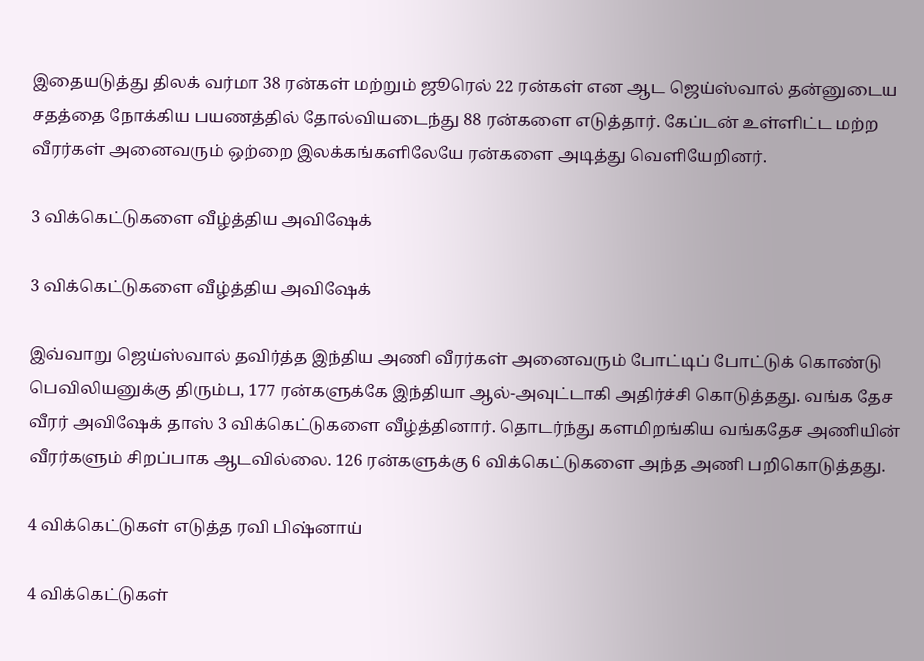இதையடுத்து திலக் வர்மா 38 ரன்கள் மற்றும் ஜூரெல் 22 ரன்கள் என ஆட ஜெய்ஸ்வால் தன்னுடைய சதத்தை நோக்கிய பயணத்தில் தோல்வியடைந்து 88 ரன்களை எடுத்தார். கேப்டன் உள்ளிட்ட மற்ற வீரர்கள் அனைவரும் ஒற்றை இலக்கங்களிலேயே ரன்களை அடித்து வெளியேறினர்.

3 விக்கெட்டுகளை வீழ்த்திய அவிஷேக்

3 விக்கெட்டுகளை வீழ்த்திய அவிஷேக்

இவ்வாறு ஜெய்ஸ்வால் தவிர்த்த இந்திய அணி வீரர்கள் அனைவரும் போட்டிப் போட்டுக் கொண்டு பெவிலியனுக்கு திரும்ப, 177 ரன்களுக்கே இந்தியா ஆல்-அவுட்டாகி அதிர்ச்சி கொடுத்தது. வங்க தேச வீரர் அவிஷேக் தாஸ் 3 விக்கெட்டுகளை வீழ்த்தினார். தொடர்ந்து களமிறங்கிய வங்கதேச அணியின் வீரர்களும் சிறப்பாக ஆடவில்லை. 126 ரன்களுக்கு 6 விக்கெட்டுகளை அந்த அணி பறிகொடுத்தது.

4 விக்கெட்டுகள் எடுத்த ரவி பிஷ்னாய்

4 விக்கெட்டுகள்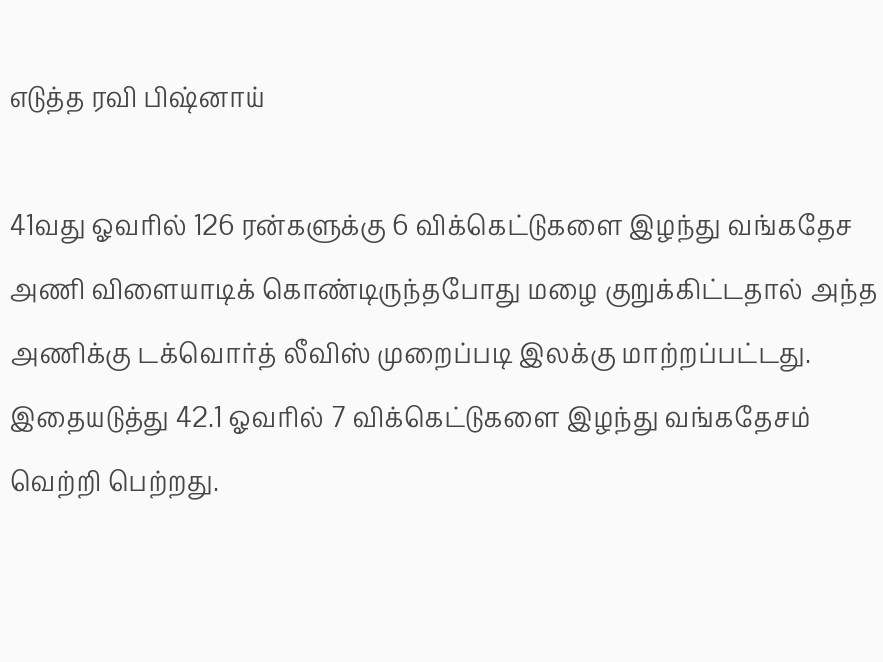எடுத்த ரவி பிஷ்னாய்

41வது ஓவரில் 126 ரன்களுக்கு 6 விக்கெட்டுகளை இழந்து வங்கதேச அணி விளையாடிக் கொண்டிருந்தபோது மழை குறுக்கிட்டதால் அந்த அணிக்கு டக்வொர்த் லீவிஸ் முறைப்படி இலக்கு மாற்றப்பட்டது. இதையடுத்து 42.1 ஓவரில் 7 விக்கெட்டுகளை இழந்து வங்கதேசம் வெற்றி பெற்றது.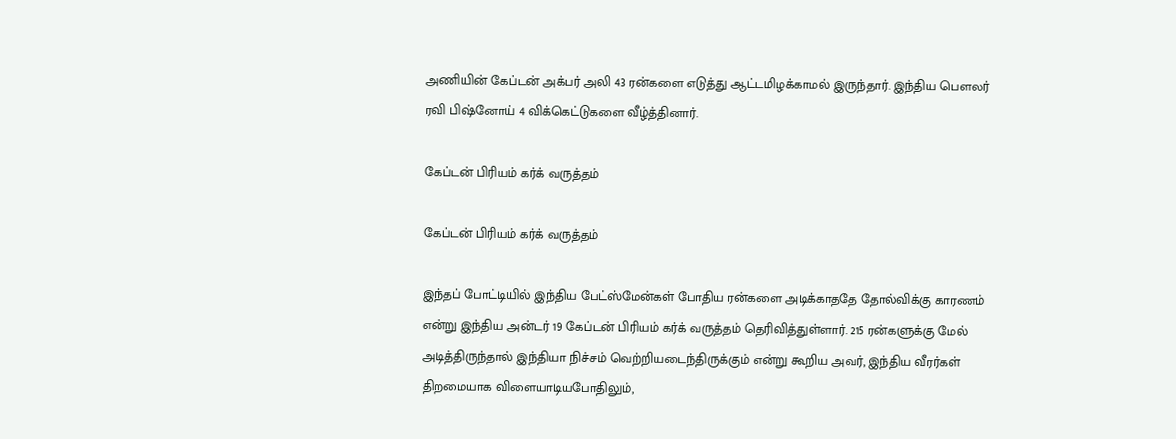அணியின் கேப்டன் அக்பர் அலி 43 ரன்களை எடுத்து ஆட்டமிழக்காமல் இருந்தார். இந்திய பௌலர் ரவி பிஷ்னோய் 4 விக்கெட்டுகளை வீழ்த்தினார்.

கேப்டன் பிரியம் கர்க் வருத்தம்

கேப்டன் பிரியம் கர்க் வருத்தம்

இந்தப் போட்டியில் இந்திய பேட்ஸ்மேன்கள் போதிய ரன்களை அடிக்காததே தோல்விக்கு காரணம் என்று இந்திய அன்டர் 19 கேப்டன் பிரியம் கர்க் வருத்தம் தெரிவித்துள்ளார். 215 ரன்களுக்கு மேல் அடித்திருந்தால் இந்தியா நிச்சம் வெற்றியடைந்திருக்கும் என்று கூறிய அவர், இந்திய வீரர்கள் திறமையாக விளையாடியபோதிலும்,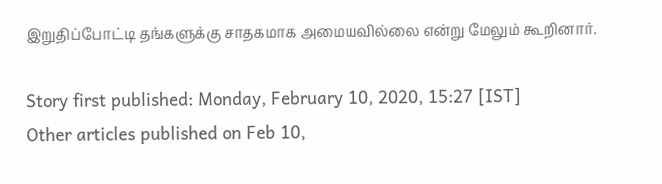இறுதிப்போட்டி தங்களுக்கு சாதகமாக அமையவில்லை என்று மேலும் கூறினார்.

Story first published: Monday, February 10, 2020, 15:27 [IST]
Other articles published on Feb 10,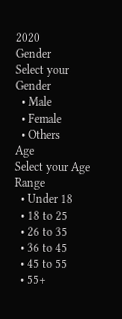2020
Gender
Select your Gender
  • Male
  • Female
  • Others
Age
Select your Age Range
  • Under 18
  • 18 to 25
  • 26 to 35
  • 36 to 45
  • 45 to 55
  • 55+